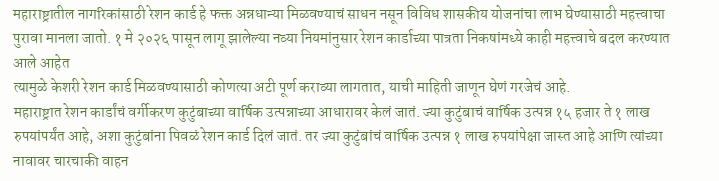महाराष्ट्रातील नागरिकांसाठी रेशन कार्ड हे फक्त अन्नधान्या मिळवण्याचं साधन नसून विविध शासकीय योजनांचा लाभ घेण्यासाठी महत्त्वाचा पुरावा मानला जातो. १ मे २०२६ पासून लागू झालेल्या नव्या नियमांनुसार रेशन कार्डाच्या पात्रता निकषांमध्ये काही महत्त्वाचे बदल करण्यात आले आहेत
त्यामुळे केशरी रेशन कार्ड मिळवण्यासाठी कोणत्या अटी पूर्ण कराव्या लागतात, याची माहिती जाणून घेणं गरजेचं आहे.
महाराष्ट्रात रेशन कार्डांचं वर्गीकरण कुटुंबाच्या वार्षिक उत्पन्नाच्या आधारावर केलं जातं. ज्या कुटुंबाचं वार्षिक उत्पन्न १५ हजार ते १ लाख रुपयांपर्यंत आहे, अशा कुटुंबांना पिवळं रेशन कार्ड दिलं जातं. तर ज्या कुटुंबांचं वार्षिक उत्पन्न १ लाख रुपयांपेक्षा जास्त आहे आणि त्यांच्या नावावर चारचाकी वाहन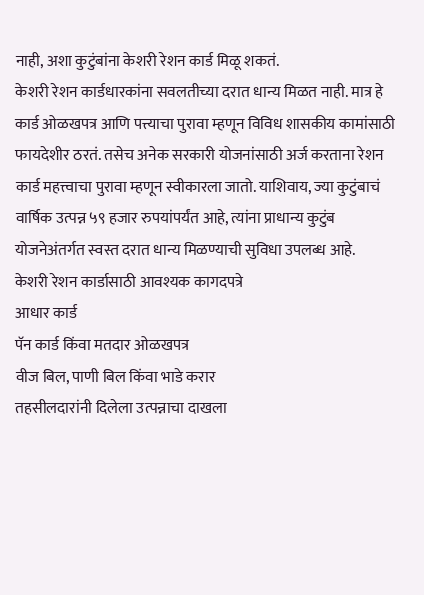नाही, अशा कुटुंबांना केशरी रेशन कार्ड मिळू शकतं.
केशरी रेशन कार्डधारकांना सवलतीच्या दरात धान्य मिळत नाही. मात्र हे कार्ड ओळखपत्र आणि पत्त्याचा पुरावा म्हणून विविध शासकीय कामांसाठी फायदेशीर ठरतं. तसेच अनेक सरकारी योजनांसाठी अर्ज करताना रेशन कार्ड महत्त्वाचा पुरावा म्हणून स्वीकारला जातो. याशिवाय, ज्या कुटुंबाचं वार्षिक उत्पन्न ५९ हजार रुपयांपर्यंत आहे, त्यांना प्राधान्य कुटुंब योजनेअंतर्गत स्वस्त दरात धान्य मिळण्याची सुविधा उपलब्ध आहे.
केशरी रेशन कार्डासाठी आवश्यक कागदपत्रे
आधार कार्ड
पॅन कार्ड किंवा मतदार ओळखपत्र
वीज बिल, पाणी बिल किंवा भाडे करार
तहसीलदारांनी दिलेला उत्पन्नाचा दाखला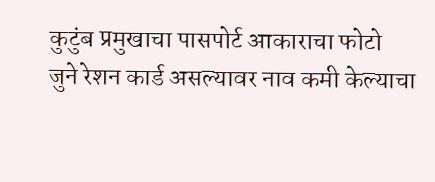कुटुंब प्रमुखाचा पासपोर्ट आकाराचा फोटो
जुने रेशन कार्ड असल्यावर नाव कमी केल्याचा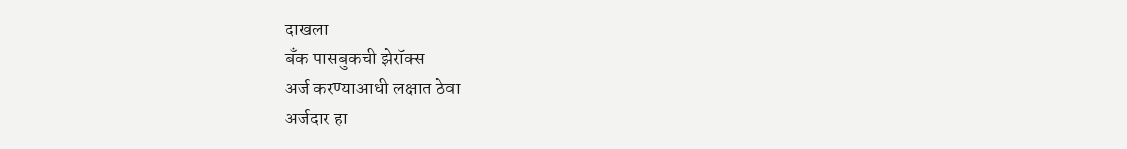दाखला
बँक पासबुकची झेरॉक्स
अर्ज करण्याआधी लक्षात ठेवा
अर्जदार हा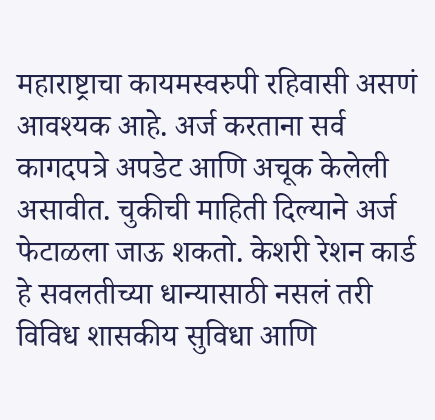महाराष्ट्राचा कायमस्वरुपी रहिवासी असणं आवश्यक आहे. अर्ज करताना सर्व कागदपत्रे अपडेट आणि अचूक केलेली असावीत. चुकीची माहिती दिल्याने अर्ज फेटाळला जाऊ शकतो. केशरी रेशन कार्ड हे सवलतीच्या धान्यासाठी नसलं तरी विविध शासकीय सुविधा आणि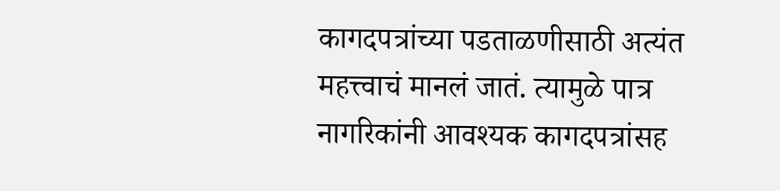कागदपत्रांच्या पडताळणीसाठी अत्यंत महत्त्वाचं मानलं जातं. त्यामुळे पात्र नागरिकांनी आवश्यक कागदपत्रांसह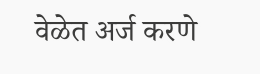वेळेत अर्ज करणे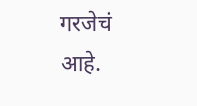गरजेचं आहे.